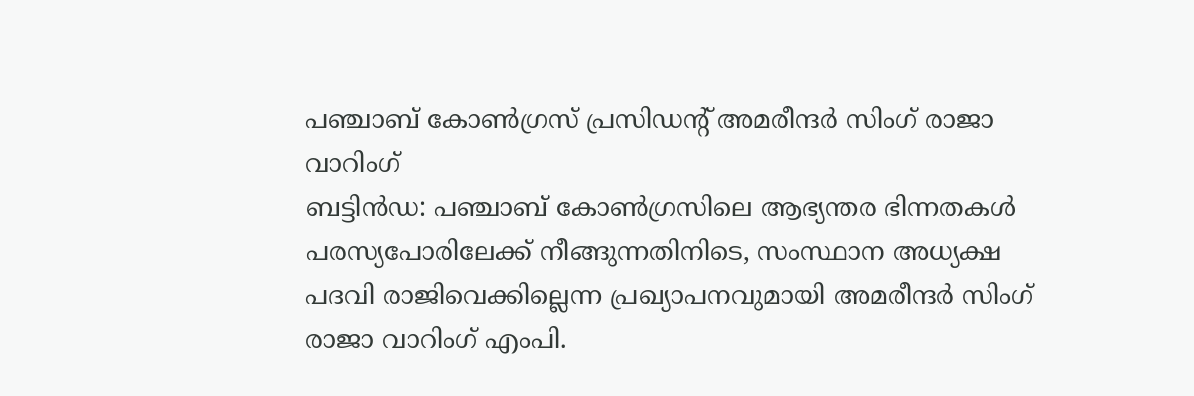പഞ്ചാബ് കോൺഗ്രസ് പ്രസിഡന്റ് അമരീന്ദർ സിംഗ് രാജാ വാറിംഗ്
ബട്ടിൻഡ: പഞ്ചാബ് കോൺഗ്രസിലെ ആഭ്യന്തര ഭിന്നതകൾ പരസ്യപോരിലേക്ക് നീങ്ങുന്നതിനിടെ, സംസ്ഥാന അധ്യക്ഷ പദവി രാജിവെക്കില്ലെന്ന പ്രഖ്യാപനവുമായി അമരീന്ദർ സിംഗ് രാജാ വാറിംഗ് എംപി.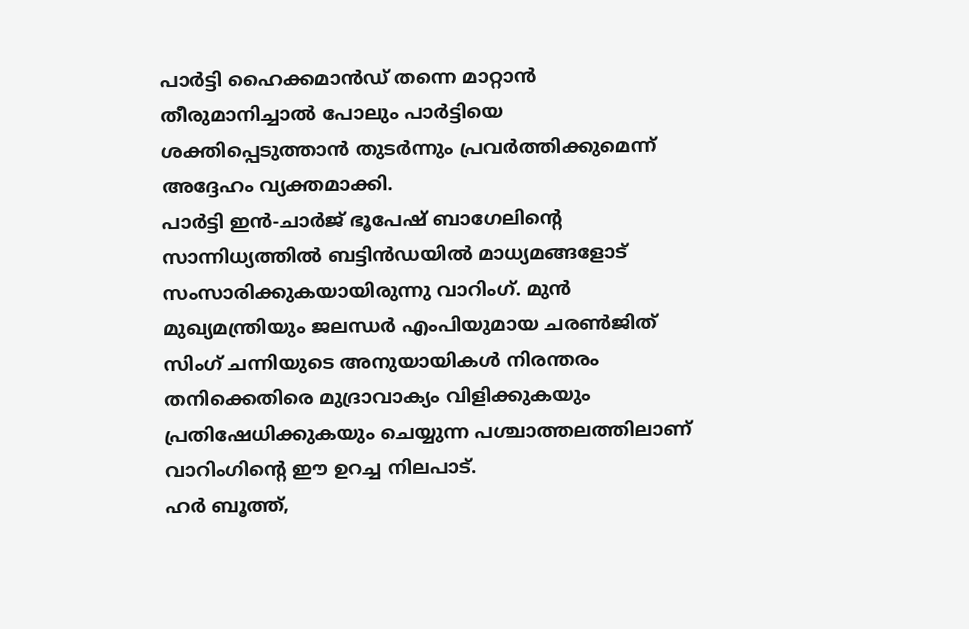പാർട്ടി ഹൈക്കമാൻഡ് തന്നെ മാറ്റാൻ തീരുമാനിച്ചാൽ പോലും പാർട്ടിയെ ശക്തിപ്പെടുത്താൻ തുടർന്നും പ്രവർത്തിക്കുമെന്ന് അദ്ദേഹം വ്യക്തമാക്കി.
പാർട്ടി ഇൻ-ചാർജ് ഭൂപേഷ് ബാഗേലിന്റെ സാന്നിധ്യത്തിൽ ബട്ടിൻഡയിൽ മാധ്യമങ്ങളോട് സംസാരിക്കുകയായിരുന്നു വാറിംഗ്. മുൻ മുഖ്യമന്ത്രിയും ജലന്ധർ എംപിയുമായ ചരൺജിത് സിംഗ് ചന്നിയുടെ അനുയായികൾ നിരന്തരം തനിക്കെതിരെ മുദ്രാവാക്യം വിളിക്കുകയും പ്രതിഷേധിക്കുകയും ചെയ്യുന്ന പശ്ചാത്തലത്തിലാണ് വാറിംഗിന്റെ ഈ ഉറച്ച നിലപാട്.
ഹർ ബൂത്ത്,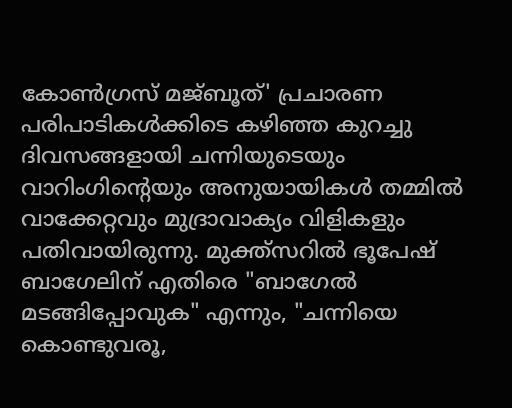കോൺഗ്രസ് മജ്ബൂത്' പ്രചാരണ പരിപാടികൾക്കിടെ കഴിഞ്ഞ കുറച്ചു ദിവസങ്ങളായി ചന്നിയുടെയും വാറിംഗിന്റെയും അനുയായികൾ തമ്മിൽ വാക്കേറ്റവും മുദ്രാവാക്യം വിളികളും പതിവായിരുന്നു. മുക്ത്സറിൽ ഭൂപേഷ് ബാഗേലിന് എതിരെ "ബാഗേൽ മടങ്ങിപ്പോവുക" എന്നും, "ചന്നിയെ കൊണ്ടുവരൂ,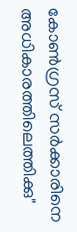കോൺഗ്രസ് സർക്കാരിനെ അധികാരത്തിലെത്തിക്കു"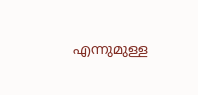എന്നുമുള്ള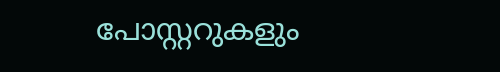പോസ്റ്ററുകളും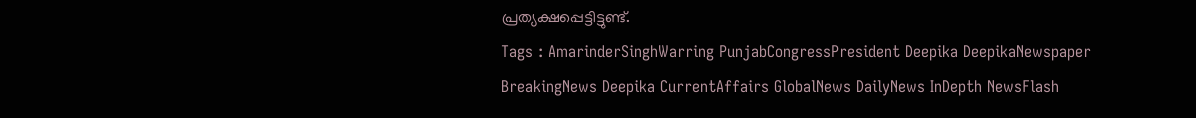പ്രത്യക്ഷപ്പെട്ടിട്ടുണ്ട്.
Tags : AmarinderSinghWarring PunjabCongressPresident Deepika DeepikaNewspaper BreakingNews Deepika CurrentAffairs GlobalNews DailyNews InDepth NewsFlash